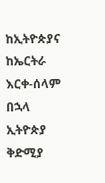ከኢትዮጵያና ከኤርትራ እርቀ-ሰላም በኋላ ኢትዮጵያ ቅድሚያ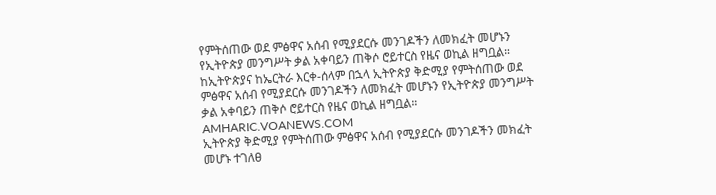የምትሰጠው ወደ ምፅዋና አሰብ የሚያደርሱ መንገዶችን ለመክፈት መሆኑን የኢትዮጵያ መንግሥት ቃል አቀባይን ጠቅሶ ሮይተርስ የዜና ወኪል ዘግቧል።
ከኢትዮጵያና ከኤርትራ እርቀ-ሰላም በኋላ ኢትዮጵያ ቅድሚያ የምትሰጠው ወደ ምፅዋና አሰብ የሚያደርሱ መንገዶችን ለመክፈት መሆኑን የኢትዮጵያ መንግሥት ቃል አቀባይን ጠቅሶ ሮይተርስ የዜና ወኪል ዘግቧል።
AMHARIC.VOANEWS.COM
ኢትዮጵያ ቅድሚያ የምትሰጠው ምፅዋና አሰብ የሚያደርሱ መንገዶችን መክፈት መሆኑ ተገለፀ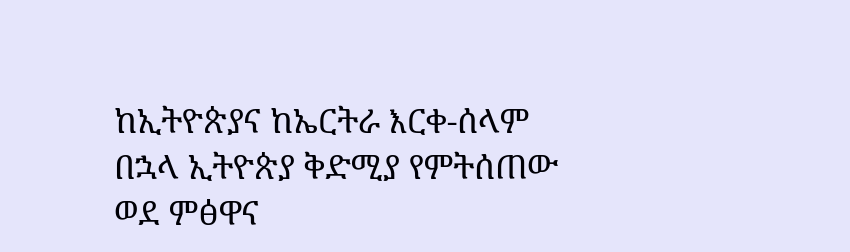ከኢትዮጵያና ከኤርትራ እርቀ-ሰላም በኋላ ኢትዮጵያ ቅድሚያ የምትሰጠው ወደ ምፅዋና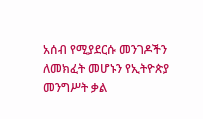አሰብ የሚያደርሱ መንገዶችን ለመክፈት መሆኑን የኢትዮጵያ መንግሥት ቃል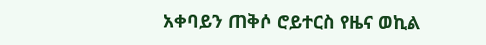አቀባይን ጠቅሶ ሮይተርስ የዜና ወኪል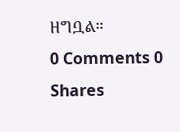ዘግቧል።
0 Comments 0 Shares